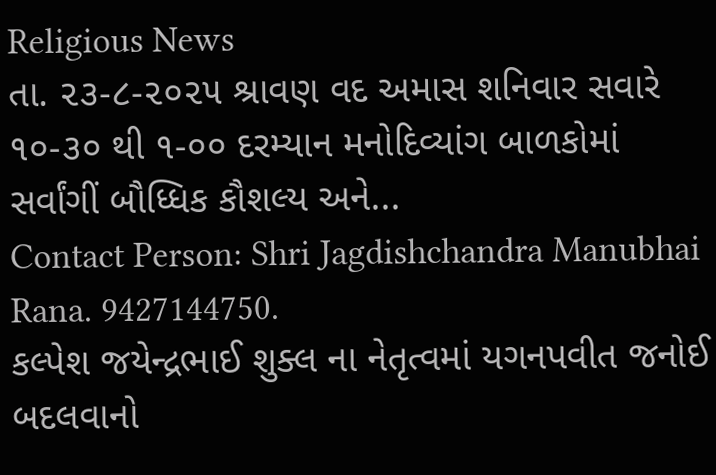Religious News
તા. ૨૩-૮-૨૦૨૫ શ્રાવણ વદ અમાસ શનિવાર સવારે ૧૦-૩૦ થી ૧-૦૦ દરમ્યાન મનોદિવ્યાંગ બાળકોમાં સર્વાંગીં બૌધ્ધિક કૌશલ્ય અને...
Contact Person: Shri Jagdishchandra Manubhai Rana. 9427144750.
કલ્પેશ જયેન્દ્રભાઈ શુક્લ ના નેતૃત્વમાં યગનપવીત જનોઈ બદલવાનો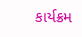કાર્યક્રમ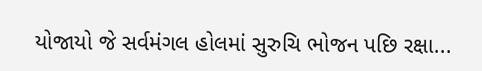યોજાયો જે સર્વમંગલ હોલમાં સુરુચિ ભોજન પછિ રક્ષા...